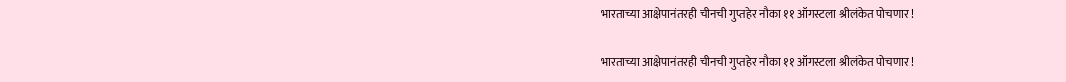भारताच्या आक्षेपानंतरही चीनची गुप्तहेर नौका ११ ऑगस्टला श्रीलंकेत पोचणार !

भारताच्या आक्षेपानंतरही चीनची गुप्तहेर नौका ११ ऑगस्टला श्रीलंकेत पोचणार !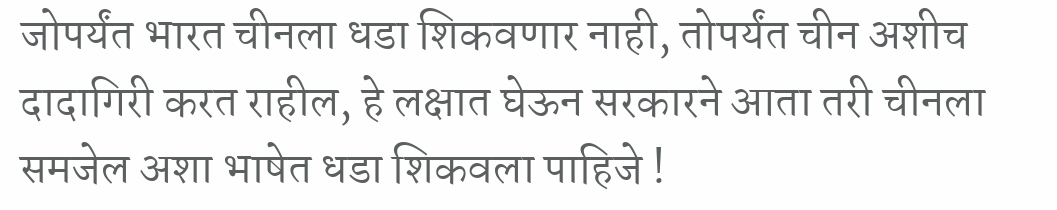जोपर्यंत भारत चीनला धडा शिकवणार नाही, तोपर्यंत चीन अशीच दादागिरी करत राहील, हे लक्षात घेऊन सरकारने आता तरी चीनला समजेल अशा भाषेत धडा शिकवला पाहिजे !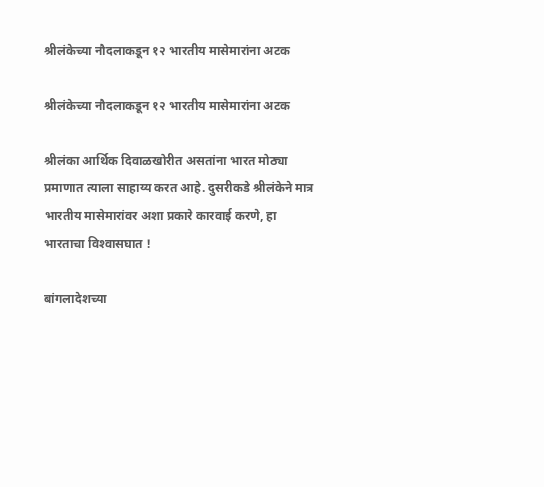श्रीलंकेच्या नौदलाकडून १२ भारतीय मासेमारांना अटक

श्रीलंकेच्या नौदलाकडून १२ भारतीय मासेमारांना अटक

श्रीलंका आर्थिक दिवाळखोरीत असतांना भारत मोठ्या प्रमाणात त्याला साहाय्य करत आहे. दुसरीकडे श्रीलंकेने मात्र भारतीय मासेमारांवर अशा प्रकारे कारवाई करणे, हा भारताचा विश्‍वासघात !

बांगलादेशच्या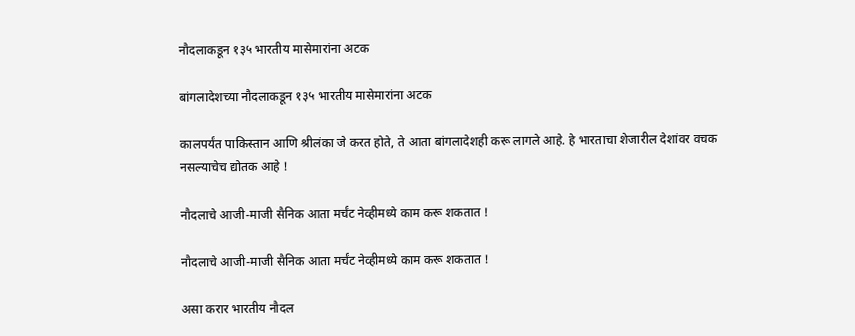नौदलाकडून १३५ भारतीय मासेमारांना अटक

बांगलादेशच्या नौदलाकडून १३५ भारतीय मासेमारांना अटक

कालपर्यंत पाकिस्तान आणि श्रीलंका जे करत होते, ते आता बांगलादेशही करू लागले आहे. हे भारताचा शेजारील देशांवर वचक नसल्याचेच द्योतक आहे !

नौदलाचे आजी-माजी सैनिक आता मर्चंट नेव्हीमध्ये काम करू शकतात !

नौदलाचे आजी-माजी सैनिक आता मर्चंट नेव्हीमध्ये काम करू शकतात !

असा करार भारतीय नौदल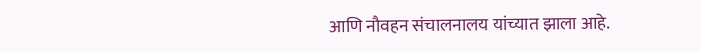आणि नौवहन संचालनालय यांच्यात झाला आहे.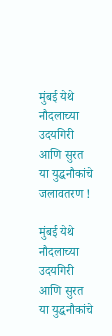मुंबई येथे नौदलाच्या उदयगिरी आणि सुरत या युद्धनौकांचे जलावतरण !

मुंबई येथे नौदलाच्या उदयगिरी आणि सुरत या युद्धनौकांचे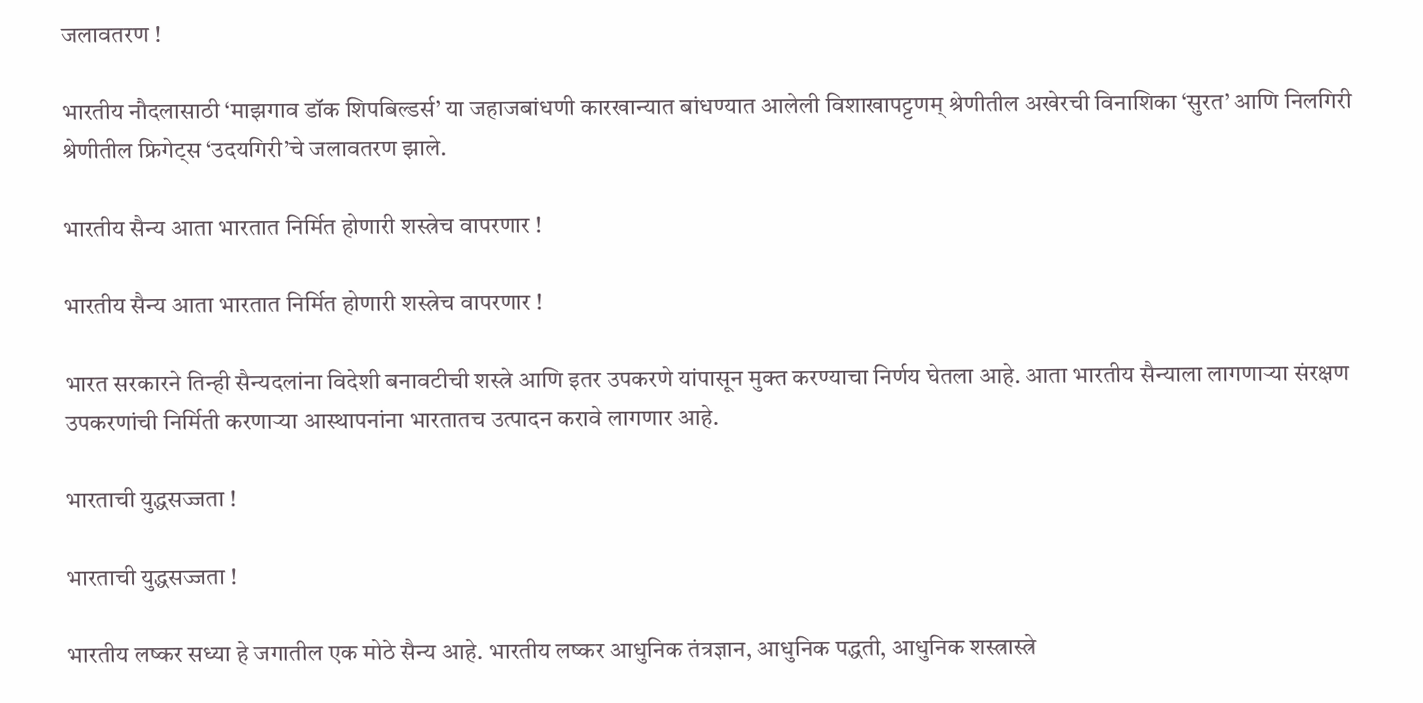जलावतरण !

भारतीय नौदलासाठी ‘माझगाव डॉक शिपबिल्डर्स’ या जहाजबांधणी कारखान्यात बांधण्यात आलेली विशाखापट्टणम् श्रेणीतील अखेरची विनाशिका ‘सुरत’ आणि निलगिरी श्रेणीतील फ्रिगेट्स ‘उदयगिरी’चे जलावतरण झाले.

भारतीय सैन्य आता भारतात निर्मित होणारी शस्त्रेच वापरणार !

भारतीय सैन्य आता भारतात निर्मित होणारी शस्त्रेच वापरणार !

भारत सरकारने तिन्ही सैन्यदलांना विदेशी बनावटीची शस्त्रे आणि इतर उपकरणे यांपासून मुक्त करण्याचा निर्णय घेतला आहे. आता भारतीय सैन्याला लागणार्‍या संरक्षण उपकरणांची निर्मिती करणार्‍या आस्थापनांना भारतातच उत्पादन करावे लागणार आहे.

भारताची युद्धसज्जता !

भारताची युद्धसज्जता !

भारतीय लष्कर सध्या हे जगातील एक मोठे सैन्य आहे. भारतीय लष्कर आधुनिक तंत्रज्ञान, आधुनिक पद्धती, आधुनिक शस्त्रास्त्रे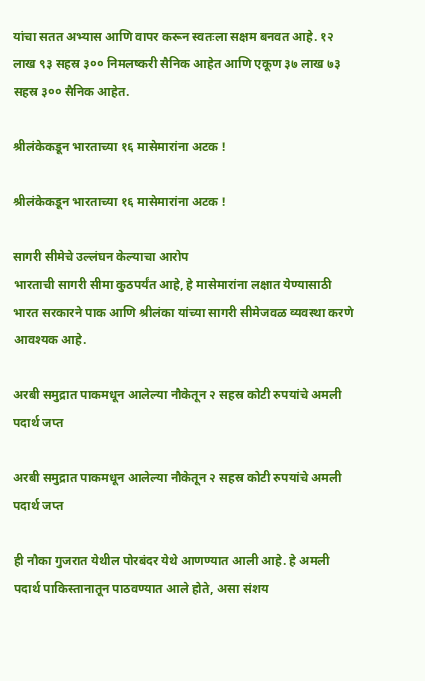यांचा सतत अभ्यास आणि वापर करून स्वतःला सक्षम बनवत आहे. १२ लाख ९३ सहस्र ३०० निमलष्करी सैनिक आहेत आणि एकूण ३७ लाख ७३ सहस्र ३०० सैनिक आहेत.

श्रीलंकेकडून भारताच्या १६ मासेमारांना अटक !

श्रीलंकेकडून भारताच्या १६ मासेमारांना अटक !

सागरी सीमेचे उल्लंघन केल्याचा आरोप
भारताची सागरी सीमा कुठपर्यंत आहे, हे मासेमारांना लक्षात येण्यासाठी भारत सरकारने पाक आणि श्रीलंका यांच्या सागरी सीमेजवळ व्यवस्था करणे आवश्यक आहे.

अरबी समुद्रात पाकमधून आलेल्या नौकेतून २ सहस्र कोटी रुपयांचे अमली पदार्थ जप्त

अरबी समुद्रात पाकमधून आलेल्या नौकेतून २ सहस्र कोटी रुपयांचे अमली पदार्थ जप्त

ही नौका गुजरात येथील पोरबंदर येथे आणण्यात आली आहे. हे अमली पदार्थ पाकिस्तानातून पाठवण्यात आले होते, असा संशय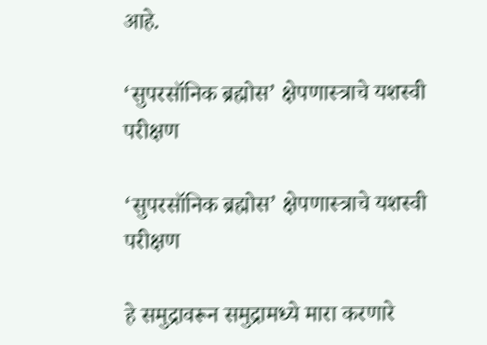आहे.

‘सुपरसॉनिक ब्रह्मोस’ क्षेपणास्त्राचे यशस्वी परीक्षण

‘सुपरसॉनिक ब्रह्मोस’ क्षेपणास्त्राचे यशस्वी परीक्षण

हे समुद्रावरून समुद्रामध्ये मारा करणारे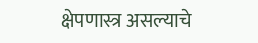क्षेपणास्त्र असल्याचे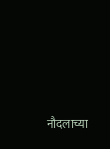नौदलाच्या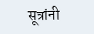सूत्रांनी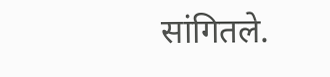सांगितले.